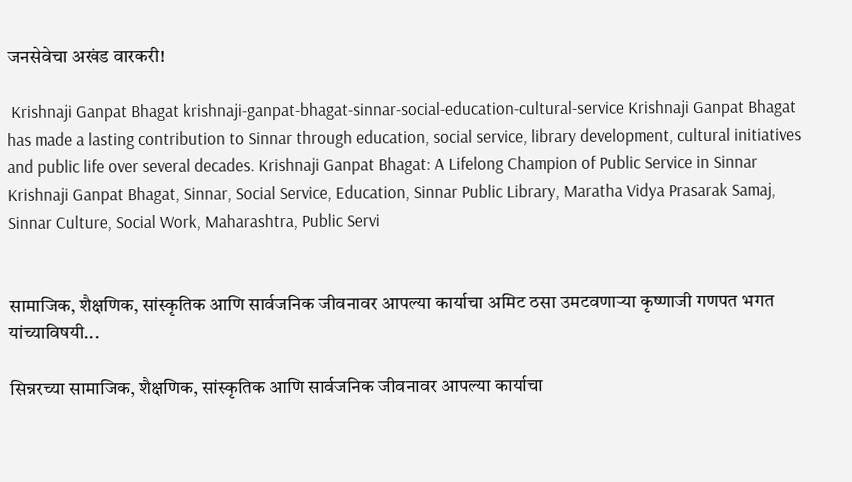जनसेवेचा अखंड वारकरी!

 Krishnaji Ganpat Bhagat krishnaji-ganpat-bhagat-sinnar-social-education-cultural-service Krishnaji Ganpat Bhagat has made a lasting contribution to Sinnar through education, social service, library development, cultural initiatives and public life over several decades. Krishnaji Ganpat Bhagat: A Lifelong Champion of Public Service in Sinnar Krishnaji Ganpat Bhagat, Sinnar, Social Service, Education, Sinnar Public Library, Maratha Vidya Prasarak Samaj, Sinnar Culture, Social Work, Maharashtra, Public Servi


सामाजिक, शैक्षणिक, सांस्कृतिक आणि सार्वजनिक जीवनावर आपल्या कार्याचा अमिट ठसा उमटवणार्‍या कृष्णाजी गणपत भगत यांच्याविषयी...

सिन्नरच्या सामाजिक, शैक्षणिक, सांस्कृतिक आणि सार्वजनिक जीवनावर आपल्या कार्याचा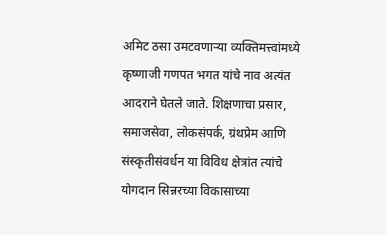अमिट ठसा उमटवणार्‍या व्यक्तिमत्त्वांमध्ये कृष्णाजी गणपत भगत यांचे नाव अत्यंत आदराने घेतले जाते. शिक्षणाचा प्रसार, समाजसेवा, लोकसंपर्क, ग्रंथप्रेम आणि संस्कृतीसंवर्धन या विविध क्षेत्रांत त्यांचे योगदान सिन्नरच्या विकासाच्या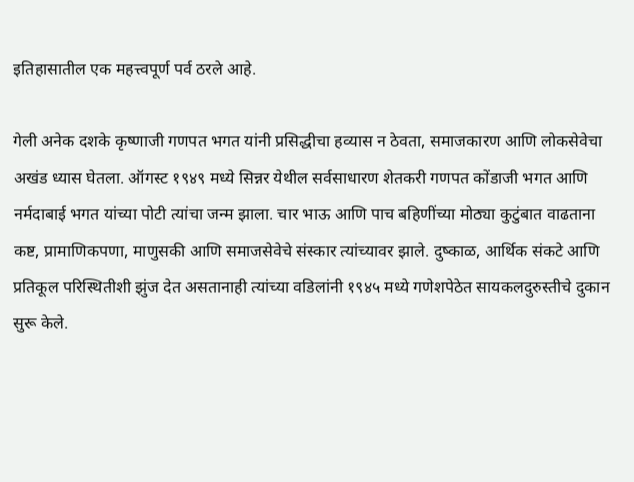इतिहासातील एक महत्त्वपूर्ण पर्व ठरले आहे.

गेली अनेक दशके कृष्णाजी गणपत भगत यांनी प्रसिद्धीचा हव्यास न ठेवता, समाजकारण आणि लोकसेवेचा अखंड ध्यास घेतला. ऑगस्ट १९४९ मध्ये सिन्नर येथील सर्वसाधारण शेतकरी गणपत कोंडाजी भगत आणि नर्मदाबाई भगत यांच्या पोटी त्यांचा जन्म झाला. चार भाऊ आणि पाच बहिणींच्या मोठ्या कुटुंबात वाढताना कष्ट, प्रामाणिकपणा, माणुसकी आणि समाजसेवेचे संस्कार त्यांच्यावर झाले. दुष्काळ, आर्थिक संकटे आणि प्रतिकूल परिस्थितीशी झुंज देत असतानाही त्यांच्या वडिलांनी १९४५ मध्ये गणेशपेठेत सायकलदुरुस्तीचे दुकान सुरू केले.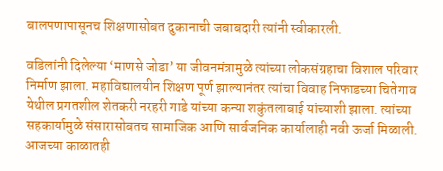बालपणापासूनच शिक्षणासोबत दुकानाची जबाबदारी त्यांनी स्वीकारली.

वडिलांनी दिलेल्या ‘माणसे जोडा’ या जीवनमंत्रामुळे त्यांच्या लोकसंग्रहाचा विशाल परिवार निर्माण झाला. महाविद्यालयीन शिक्षण पूर्ण झाल्यानंतर त्यांचा विवाह निफाडच्या चितेगाव येथील प्रगतशील शेतकरी नरहरी गाडे यांच्या कन्या शकुंतलाबाई यांच्याशी झाला. त्यांच्या सहकार्यामुळे संसारासोबतच सामाजिक आणि सार्वजनिक कार्यालाही नवी ऊर्जा मिळाली. आजच्या काळातही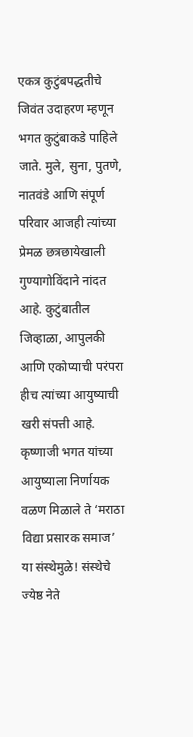एकत्र कुटुंबपद्धतीचे जिवंत उदाहरण म्हणून भगत कुटुंबाकडे पाहिले जाते. मुले, सुना, पुतणे, नातवंडे आणि संपूर्ण परिवार आजही त्यांच्या प्रेमळ छत्रछायेखाली गुण्यागोविंदाने नांदत आहे. कुटुंबातील जिव्हाळा, आपुलकी आणि एकोप्याची परंपरा हीच त्यांच्या आयुष्याची खरी संपत्ती आहे. कृष्णाजी भगत यांच्या आयुष्याला निर्णायक वळण मिळाले ते ‘मराठा विद्या प्रसारक समाज’ या संस्थेमुळे! संस्थेचे ज्येष्ठ नेते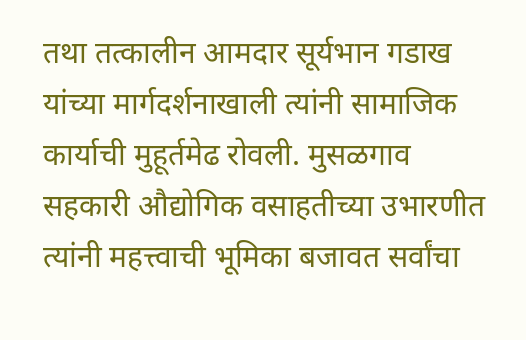तथा तत्कालीन आमदार सूर्यभान गडाख यांच्या मार्गदर्शनाखाली त्यांनी सामाजिक कार्याची मुहूर्तमेढ रोवली. मुसळगाव सहकारी औद्योगिक वसाहतीच्या उभारणीत त्यांनी महत्त्वाची भूमिका बजावत सर्वांचा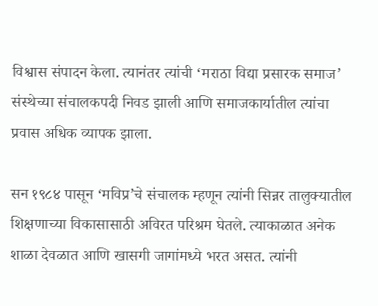विश्वास संपादन केला. त्यानंतर त्यांची ‘मराठा विद्या प्रसारक समाज’ संस्थेच्या संचालकपदी निवड झाली आणि समाजकार्यातील त्यांचा प्रवास अधिक व्यापक झाला.

सन १९८४ पासून ‘मविप्र’चे संचालक म्हणून त्यांनी सिन्नर तालुक्यातील शिक्षणाच्या विकासासाठी अविरत परिश्रम घेतले. त्याकाळात अनेक शाळा देवळात आणि खासगी जागांमध्ये भरत असत. त्यांनी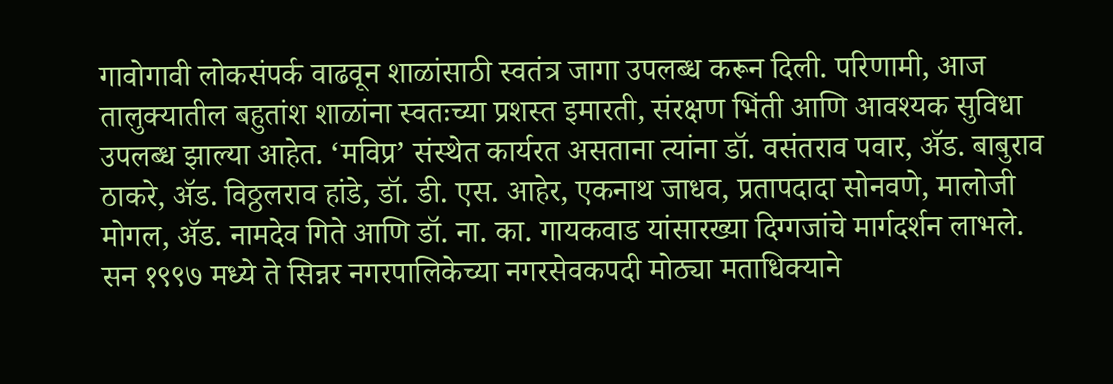गावोगावी लोकसंपर्क वाढवून शाळांसाठी स्वतंत्र जागा उपलब्ध करून दिली. परिणामी, आज तालुक्यातील बहुतांश शाळांना स्वतःच्या प्रशस्त इमारती, संरक्षण भिंती आणि आवश्यक सुविधा उपलब्ध झाल्या आहेत. ‘मविप्र’ संस्थेत कार्यरत असताना त्यांना डॉ. वसंतराव पवार, अ‍ॅड. बाबुराव ठाकरे, अ‍ॅड. विठ्ठलराव हांडे, डॉ. डी. एस. आहेर, एकनाथ जाधव, प्रतापदादा सोनवणे, मालोजी मोगल, अ‍ॅड. नामदेव गिते आणि डॉ. ना. का. गायकवाड यांसारख्या दिग्गजांचे मार्गदर्शन लाभले. सन १९९७ मध्ये ते सिन्नर नगरपालिकेच्या नगरसेवकपदी मोठ्या मताधिक्याने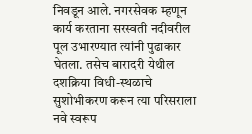निवडून आले. नगरसेवक म्हणून कार्य करताना सरस्वती नदीवरील पूल उभारण्यात त्यांनी पुढाकार घेतला. तसेच बारादरी येथील दशक्रिया विधी-स्थळाचे सुशोभीकरण करून त्या परिसराला नवे स्वरूप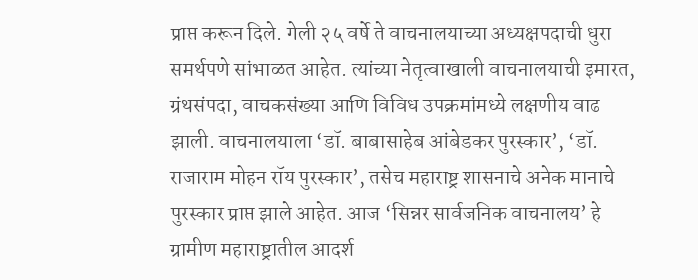प्राप्त करून दिले. गेली २५ वर्षे ते वाचनालयाच्या अध्यक्षपदाची धुरा समर्थपणे सांभाळत आहेत. त्यांच्या नेतृत्वाखाली वाचनालयाची इमारत, ग्रंथसंपदा, वाचकसंख्या आणि विविध उपक्रमांमध्ये लक्षणीय वाढ झाली. वाचनालयाला ‘डॉ. बाबासाहेब आंबेडकर पुरस्कार’, ‘डॉ. राजाराम मोहन रॉय पुरस्कार’, तसेच महाराष्ट्र शासनाचे अनेक मानाचे पुरस्कार प्राप्त झाले आहेत. आज ‘सिन्नर सार्वजनिक वाचनालय’ हे ग्रामीण महाराष्ट्रातील आदर्श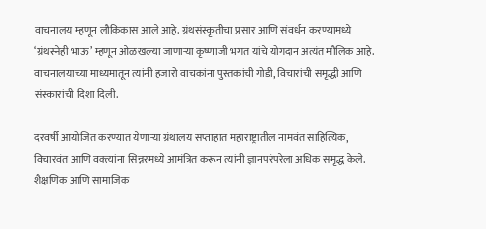वाचनालय म्हणून लौकिकास आले आहे. ग्रंथसंस्कृतीचा प्रसार आणि संवर्धन करण्यामध्ये ‘ग्रंथस्नेही भाऊ’ म्हणून ओळखल्या जाणार्‍या कृष्णाजी भगत यांचे योगदान अत्यंत मौलिक आहे. वाचनालयाच्या माध्यमातून त्यांनी हजारो वाचकांना पुस्तकांची गोडी, विचारांची समृद्धी आणि संस्कारांची दिशा दिली.

दरवर्षी आयोजित करण्यात येणार्‍या ग्रंथालय सप्ताहात महाराष्ट्रातील नामवंत साहित्यिक, विचारवंत आणि वक्त्यांना सिन्नरमध्ये आमंत्रित करून त्यांनी ज्ञानपरंपरेला अधिक समृद्ध केले. शैक्षणिक आणि सामाजिक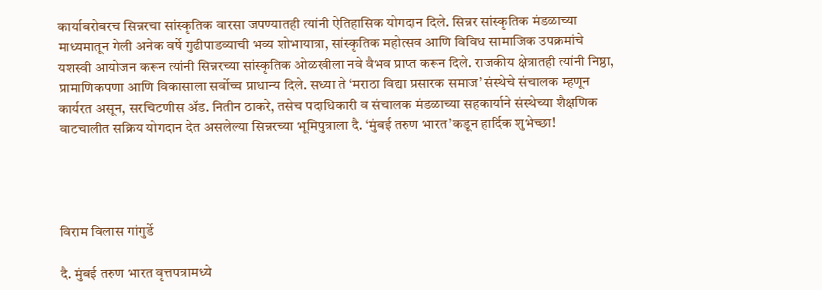कार्याबरोबरच सिन्नरचा सांस्कृतिक वारसा जपण्यातही त्यांनी ऐतिहासिक योगदान दिले. सिन्नर सांस्कृतिक मंडळाच्या माध्यमातून गेली अनेक वर्षे गुढीपाडव्याची भव्य शोभायात्रा, सांस्कृतिक महोत्सव आणि विविध सामाजिक उपक्रमांचे यशस्वी आयोजन करून त्यांनी सिन्नरच्या सांस्कृतिक ओळखीला नवे वैभव प्राप्त करून दिले. राजकीय क्षेत्रातही त्यांनी निष्ठा, प्रामाणिकपणा आणि विकासाला सर्वोच्च प्राधान्य दिले. सध्या ते ‘मराठा विद्या प्रसारक समाज’ संस्थेचे संचालक म्हणून कार्यरत असून, सरचिटणीस अ‍ॅड. नितीन ठाकरे, तसेच पदाधिकारी व संचालक मंडळाच्या सहकार्याने संस्थेच्या शैक्षणिक वाटचालीत सक्रिय योगदान देत असलेल्या सिन्नरच्या भूमिपुत्राला दै. ‘मुंबई तरुण भारत’कडून हार्दिक शुभेच्छा!




विराम विलास गांगुर्डे

दै. मुंबई तरुण भारत वृत्तपत्रामध्ये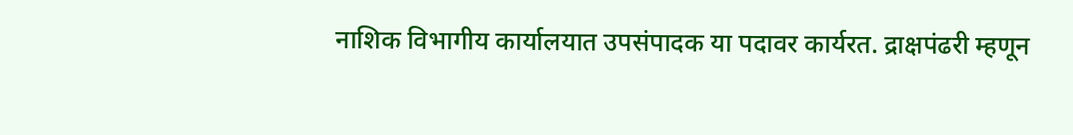नाशिक विभागीय कार्यालयात उपसंपादक या पदावर कार्यरत. द्राक्षपंढरी म्हणून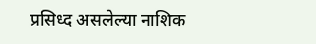प्रसिध्द असलेल्या नाशिक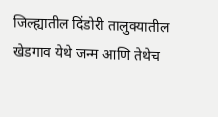जिल्ह्यातील दिंडोरी तालुक्यातील खेडगाव येथे जन्म आणि तेथेच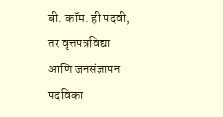बी. कॉम. ही पदवी, तर वृत्तपत्रविद्या आणि जनसंज्ञापन पदविका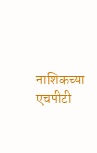नाशिकच्या एचपीटी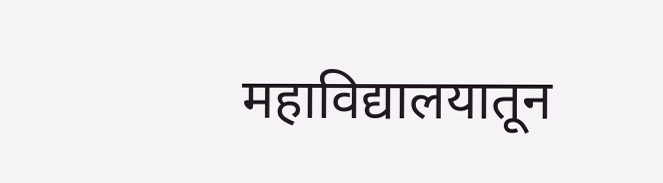महाविद्यालयातून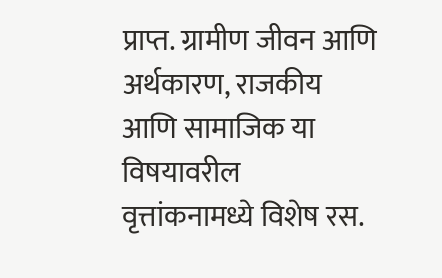प्राप्त. ग्रामीण जीवन आणि अर्थकारण, राजकीय आणि सामाजिक या विषयावरील वृत्तांकनामध्ये विशेष रस.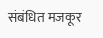संबंधित मजकूर